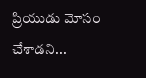ప్రియుడు మోసం చేశాడని...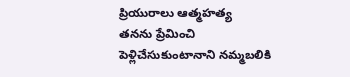ప్రియురాలు ఆత్మహత్య
తనను ప్రేమించి పెళ్లిచేసుకుంటానాని నమ్మబలికి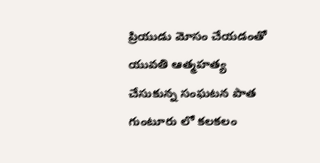ప్రియుడు మోసం చేయడంతో యువతి ఆత్మహత్య చేసుకున్న సంఘటన పాత గుంటూరు లో కలకలం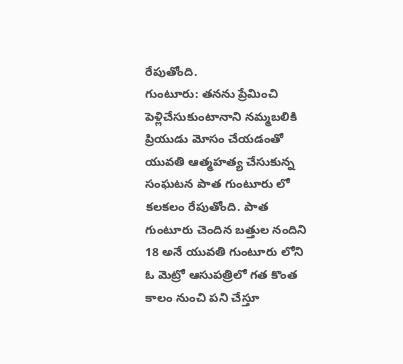రేపుతోంది.
గుంటూరు: తనను ప్రేమించి పెళ్లిచేసుకుంటానాని నమ్మబలికి ప్రియుడు మోసం చేయడంతో యువతి ఆత్మహత్య చేసుకున్న సంఘటన పాత గుంటూరు లో కలకలం రేపుతోంది. పాత గుంటూరు చెందిన బత్తుల నందిని 18 అనే యువతి గుంటూరు లోని ఓ మెట్రో ఆసుపత్రిలో గత కొంత కాలం నుంచి పని చేస్తూ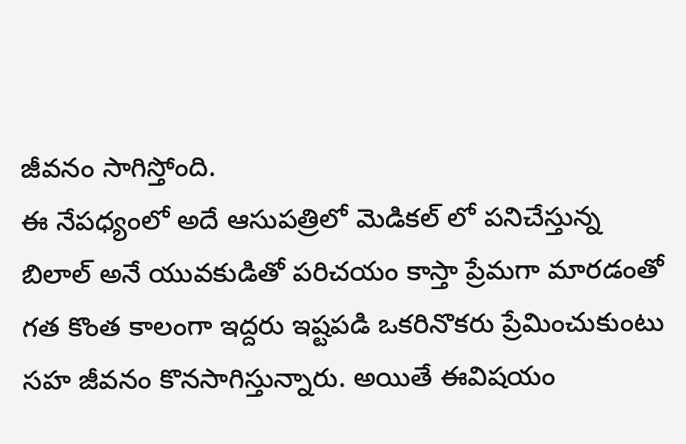జీవనం సాగిస్తోంది.
ఈ నేపధ్యంలో అదే ఆసుపత్రిలో మెడికల్ లో పనిచేస్తున్న బిలాల్ అనే యువకుడితో పరిచయం కాస్తా ప్రేమగా మారడంతో గత కొంత కాలంగా ఇద్దరు ఇష్టపడి ఒకరినొకరు ప్రేమించుకుంటు సహ జీవనం కొనసాగిస్తున్నారు. అయితే ఈవిషయం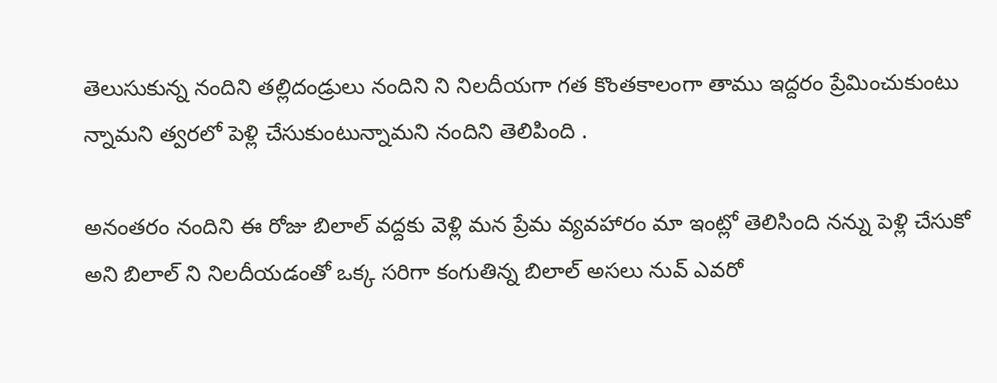తెలుసుకున్న నందిని తల్లిదండ్రులు నందిని ని నిలదీయగా గత కొంతకాలంగా తాము ఇద్దరం ప్రేమించుకుంటు న్నామని త్వరలో పెళ్లి చేసుకుంటున్నామని నందిని తెలిపింది .

అనంతరం నందిని ఈ రోజు బిలాల్ వద్దకు వెళ్లి మన ప్రేమ వ్యవహారం మా ఇంట్లో తెలిసింది నన్ను పెళ్లి చేసుకో అని బిలాల్ ని నిలదీయడంతో ఒక్క సరిగా కంగుతిన్న బిలాల్ అసలు నువ్ ఎవరో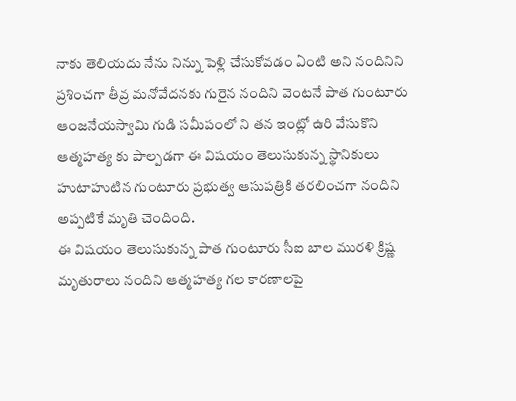నాకు తెలియదు నేను నిన్ను పెళ్లి చేసుకోవడం ఏంటి అని నందినిని ప్రశించగా తీవ్ర మనోవేదనకు గురైన నందిని వెంటనే పాత గుంటూరు ఆంజనేయస్వామి గుడి సమీపంలో ని తన ఇంట్లో ఉరి వేసుకొని ఆత్మహత్య కు పాల్పడగా ఈ విషయం తెలుసుకున్న స్థానికులు హుటాహుటిన గుంటూరు ప్రభుత్వ ఆసుపత్రికి తరలించగా నందిని అప్పటికే మృతి చెందింది.
ఈ విషయం తెలుసుకున్న పాత గుంటూరు సీఐ బాల మురళి క్రిష్ణ మృతురాలు నందిని ఆత్మహత్య గల కారణాలపై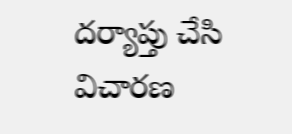దర్యాప్తు చేసి విచారణ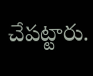చేపట్టారు.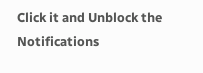Click it and Unblock the Notifications